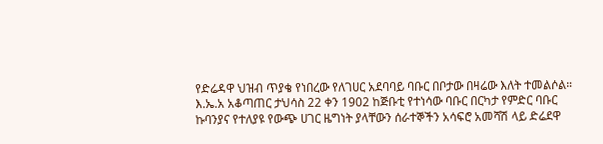የድሬዳዋ ህዝብ ጥያቄ የነበረው የለገሀር አደባባይ ባቡር በቦታው በዛሬው እለት ተመልሶል።
እ.ኤ.አ አቆጣጠር ታህሳስ 22 ቀን 1902 ከጅቡቲ የተነሳው ባቡር በርካታ የምድር ባቡር ኩባንያና የተለያዩ የውጭ ሀገር ዜግነት ያላቸውን ሰራተኞችን አሳፍሮ አመሻሽ ላይ ድሬደዋ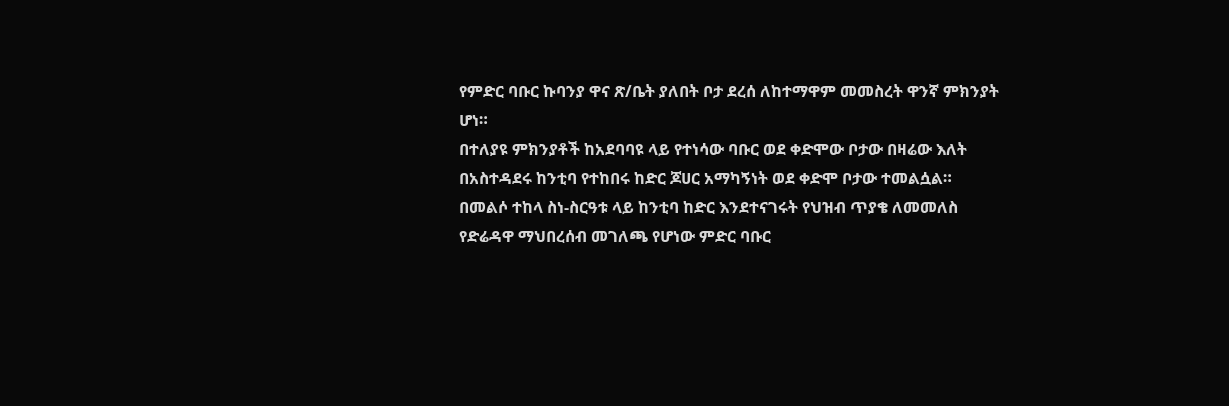የምድር ባቡር ኩባንያ ዋና ጽ/ቤት ያለበት ቦታ ደረሰ ለከተማዋም መመስረት ዋንኛ ምክንያት ሆነ።
በተለያዩ ምክንያቶች ከአደባባዩ ላይ የተነሳው ባቡር ወደ ቀድሞው ቦታው በዛሬው እለት በአስተዳደሩ ከንቲባ የተከበሩ ከድር ጆሀር አማካኝነት ወደ ቀድሞ ቦታው ተመልሷል።
በመልሶ ተከላ ስነ-ስርዓቱ ላይ ከንቲባ ከድር እንደተናገሩት የህዝብ ጥያቄ ለመመለስ የድሬዳዋ ማህበረሰብ መገለጫ የሆነው ምድር ባቡር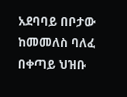አደባባይ በቦታው ከመመለስ ባለፈ በቀጣይ ህዝቡ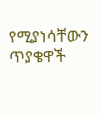የሚያነሳቸውን ጥያቄዋች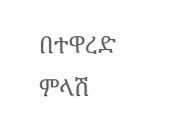በተዋረድ ምላሽ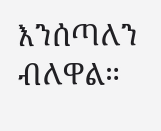እንሰጣለን ብለዋል።